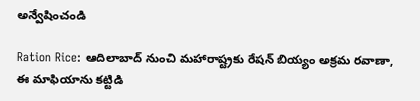అన్వేషించండి

Ration Rice: ఆదిలాబాద్ నుంచి మహారాష్ట్రకు రేషన్ బియ్యం అక్రమ రవాణా, ఈ మాఫియాను కట్టిడి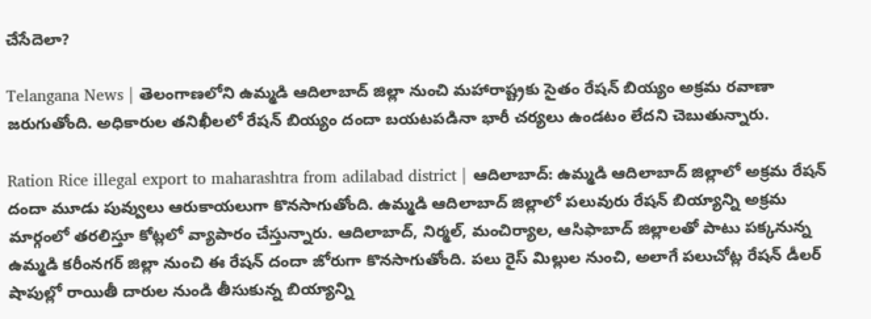చేసేదెలా?

Telangana News | తెలంగాణలోని ఉమ్మడి ఆదిలాబాద్ జిల్లా నుంచి మహారాష్ట్రకు సైతం రేషన్ బియ్యం అక్రమ రవాణా జరుగుతోంది. అధికారుల తనిఖీలలో రేషన్ బియ్యం దందా బయటపడినా భారీ చర్యలు ఉండటం లేదని చెబుతున్నారు.

Ration Rice illegal export to maharashtra from adilabad district | ఆదిలాబాద్: ఉమ్మడి ఆదిలాబాద్ జిల్లాలో అక్రమ రేషన్ దందా మూడు పువ్వులు ఆరుకాయలుగా కొనసాగుతోంది. ఉమ్మడి ఆదిలాబాద్ జిల్లాలో పలువురు రేషన్ బియ్యాన్ని అక్రమ మార్గంలో తరలిస్తూ కోట్లలో వ్యాపారం చేస్తున్నారు. ఆదిలాబాద్, నిర్మల్, మంచిర్యాల, ఆసిఫాబాద్ జిల్లాలతో పాటు పక్కనున్న ఉమ్మడి కరీంనగర్ జిల్లా నుంచి ఈ రేషన్ దందా జోరుగా కొనసాగుతోంది. పలు రైస్ మిల్లుల నుంచి, అలాగే పలుచోట్ల రేషన్ డీలర్ షాపుల్లో రాయితీ దారుల నుండి తీసుకున్న బియ్యాన్ని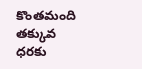కొంతమంది తక్కువ ధరకు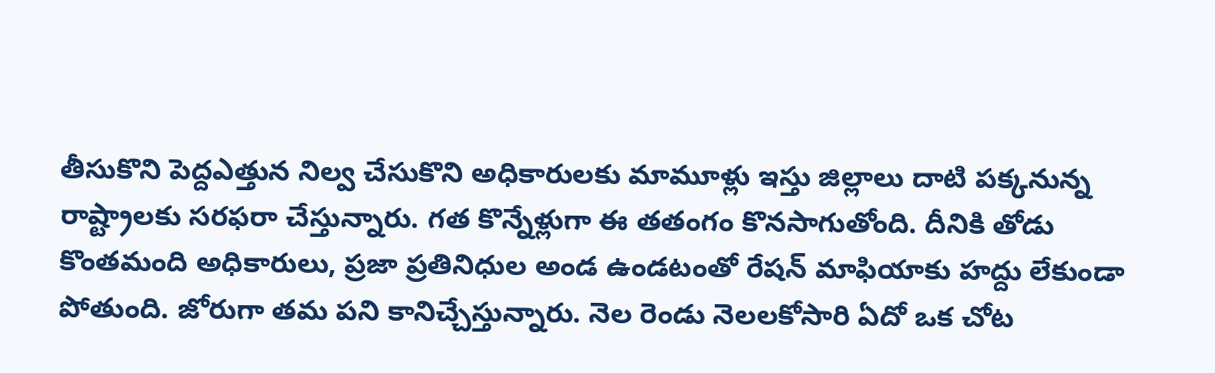తీసుకొని పెద్దఎత్తున నిల్వ చేసుకొని అధికారులకు మామూళ్లు ఇస్తు జిల్లాలు దాటి పక్కనున్న రాష్ట్రాలకు సరఫరా చేస్తున్నారు. గత కొన్నేళ్లుగా ఈ తతంగం కొనసాగుతోంది. దీనికి తోడు కొంతమంది అధికారులు, ప్రజా ప్రతినిధుల అండ ఉండటంతో రేషన్ మాఫియాకు హద్దు లేకుండా పోతుంది. జోరుగా తమ పని కానిచ్చేస్తున్నారు. నెల రెండు నెలలకోసారి ఏదో ఒక చోట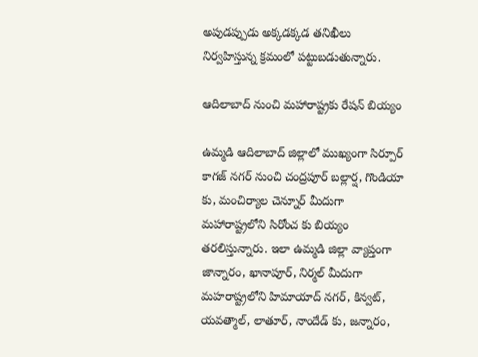అపుడప్పుడు అక్కడక్కడ తనిఖీలు నిర్వహిస్తున్న క్రమంలో పట్టుబడుతున్నారు.

ఆదిలాబాద్ నుంచి మహారాష్ట్రకు రేషన్ బియ్యం

ఉమ్మడి ఆదిలాబాద్ జిల్లాలో ముఖ్యంగా సిర్పూర్ కాగజ్ నగర్ నుంచి చంద్రపూర్ బల్లార్ష, గొండియా కు, మంచిర్యాల చెన్నూర్ మీదుగా మహారాష్ట్రలోని సిరోంచ కు బియ్యం తరలిస్తున్నారు. ఇలా ఉమ్మడి జిల్లా వ్యాప్తంగా జాన్నారం, ఖానాపూర్, నిర్మల్ మీదుగా మహరాష్ట్రలోని హిమాయాద్ నగర్, కిన్వట్, యవత్మాల్, లాతూర్, నాందేడ్ కు, జన్నారం,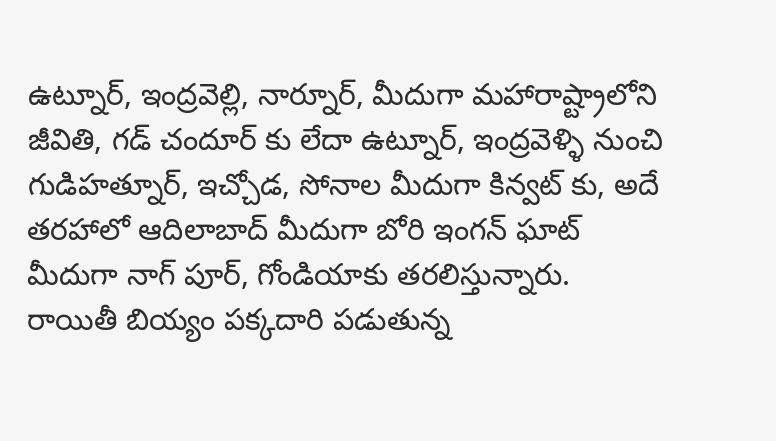ఉట్నూర్, ఇంద్రవెల్లి, నార్నూర్, మీదుగా మహారాష్ట్రాలోని జీవితి, గడ్ చందూర్ కు లేదా ఉట్నూర్, ఇంద్రవెళ్ళి నుంచి గుడిహత్నూర్, ఇచ్చోడ, సోనాల మీదుగా కిన్వట్ కు, అదే తరహాలో ఆదిలాబాద్ మీదుగా బోరి ఇంగన్ ఘాట్ మీదుగా నాగ్ పూర్, గోండియాకు తరలిస్తున్నారు. రాయితీ బియ్యం పక్కదారి పడుతున్న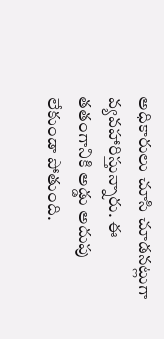అధికారులు చూసి చూడనట్లుగా వ్యవహారిస్తున్నారు. ఈ తతంగానికి అడ్డు అదుపు లేకుండా పోతుంది.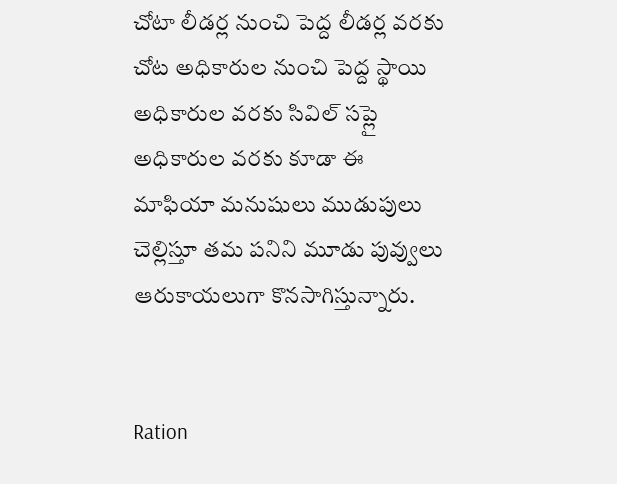చోటా లీడర్ల నుంచి పెద్ద లీడర్ల వరకు చోట అధికారుల నుంచి పెద్ద స్థాయి అధికారుల వరకు సివిల్ సప్లై అధికారుల వరకు కూడా ఈ మాఫియా మనుషులు ముడుపులు చెల్లిస్తూ తమ పనిని మూడు పువ్వులు ఆరుకాయలుగా కొనసాగిస్తున్నారు.


Ration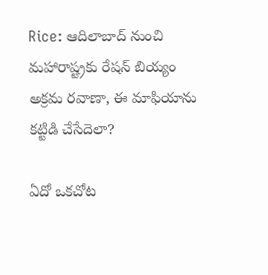Rice: ఆదిలాబాద్ నుంచి మహారాష్ట్రకు రేషన్ బియ్యం అక్రమ రవాణా, ఈ మాఫియాను కట్టిడి చేసేదెలా?

ఏదో ఒకచోట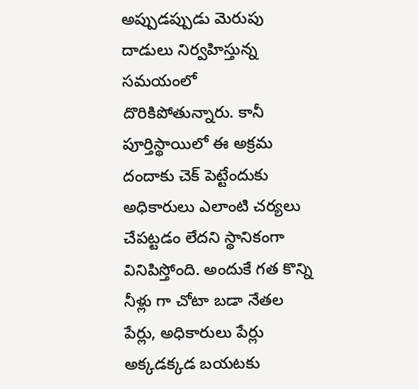అప్పుడప్పుడు మెరుపు దాడులు నిర్వహిస్తున్న సమయంలో దొరికిపోతున్నారు. కానీ పూర్తిస్థాయిలో ఈ అక్రమ దందాకు చెక్ పెట్టేందుకు అధికారులు ఎలాంటి చర్యలు చేపట్టడం లేదని స్థానికంగా వినిపిస్తోంది. అందుకే గత కొన్ని నీళ్లు గా చోటా బడా నేతల పేర్లు, అధికారులు పేర్లు అక్కడక్కడ బయటకు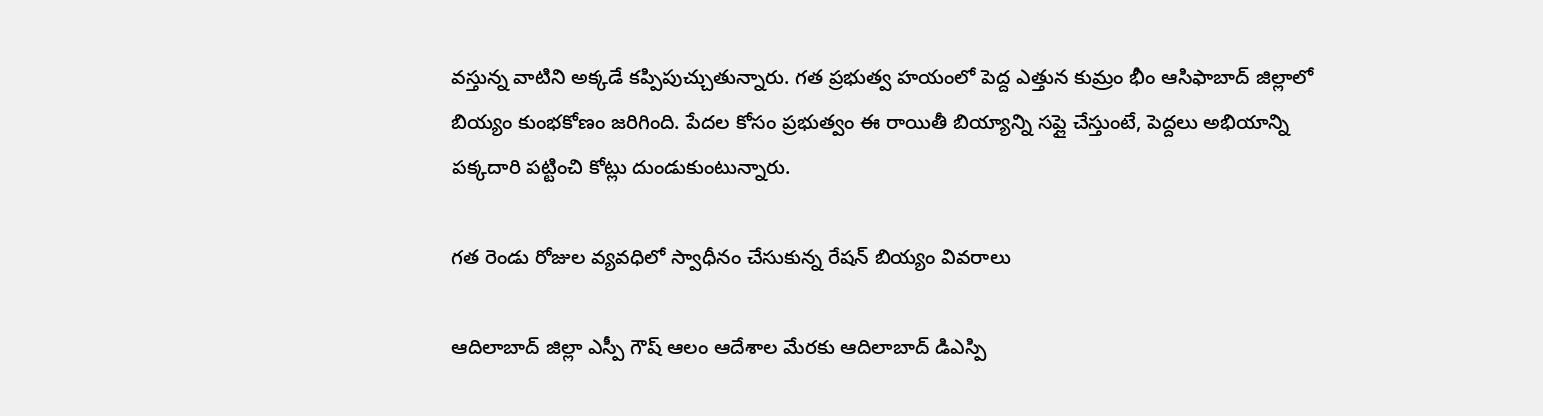వస్తున్న వాటిని అక్కడే కప్పిపుచ్చుతున్నారు. గత ప్రభుత్వ హయంలో పెద్ద ఎత్తున కుమ్రం భీం ఆసిఫాబాద్ జిల్లాలో బియ్యం కుంభకోణం జరిగింది. పేదల కోసం ప్రభుత్వం ఈ రాయితీ బియ్యాన్ని సప్లై చేస్తుంటే, పెద్దలు అభియాన్ని పక్కదారి పట్టించి కోట్లు దుండుకుంటున్నారు.

గత రెండు రోజుల వ్యవధిలో స్వాధీనం చేసుకున్న రేషన్ బియ్యం వివరాలు

ఆదిలాబాద్ జిల్లా ఎస్పీ గౌష్ ఆలం ఆదేశాల మేరకు ఆదిలాబాద్ డిఎస్పి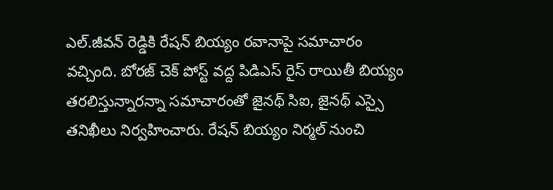ఎల్.జీవన్ రెడ్డికి రేషన్ బియ్యం రవానాపై సమాచారం వచ్చింది. బోరజ్ చెక్ పోస్ట్ వద్ద పిడిఎస్ రైస్ రాయితీ బియ్యం తరలిస్తున్నారన్నా సమాచారంతో జైనథ్ సిఐ, జైనథ్ ఎస్సై తనిఖీలు నిర్వహించారు. రేషన్ బియ్యం నిర్మల్ నుంచి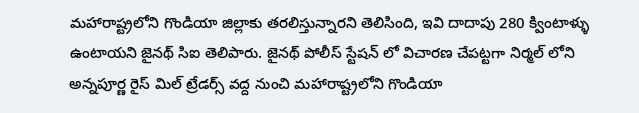మహారాష్ట్రలోని గొండియా జిల్లాకు తరలిస్తున్నారని తెలిసింది, ఇవి దాదాపు 280 క్వింటాళ్ళు ఉంటాయని జైనథ్ సిఐ తెలిపారు. జైనథ్ పోలీస్ స్టేషన్ లో విచారణ చేపట్టగా నిర్మల్ లోని అన్నపూర్ణ రైస్ మిల్ ట్రేడర్స్ వద్ద నుంచి మహారాష్ట్రలోని గొండియా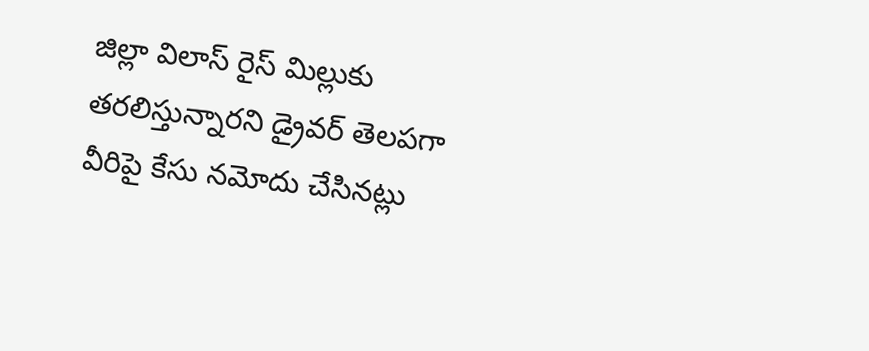జిల్లా విలాస్ రైస్ మిల్లుకు తరలిస్తున్నారని డ్రైవర్ తెలపగా వీరిపై కేసు నమోదు చేసినట్లు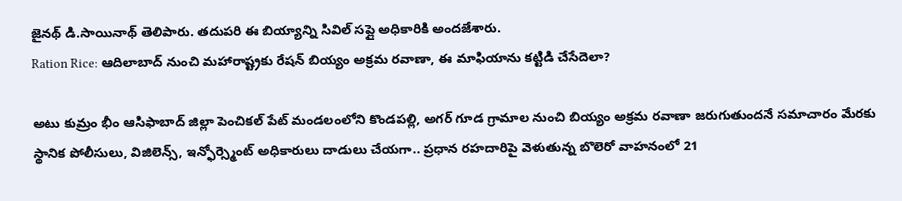జైనథ్ డి.సాయినాథ్ తెలిపారు. తదుపరి ఈ బియ్యాన్ని సివిల్ సప్లై అధికారికి అందజేశారు.
Ration Rice: ఆదిలాబాద్ నుంచి మహారాష్ట్రకు రేషన్ బియ్యం అక్రమ రవాణా, ఈ మాఫియాను కట్టిడి చేసేదెలా?

అటు కుమ్రం భీం ఆసిఫాబాద్ జిల్లా పెంచికల్ పేట్ మండలంలోని కొండపల్లి, అగర్ గూడ గ్రామాల నుంచి బియ్యం అక్రమ రవాణా జరుగుతుందనే సమాచారం మేరకు స్థానిక పోలీసులు, విజిలెన్స్, ఇన్ఫోర్స్మెంట్ అధికారులు దాడులు చేయగా.. ప్రధాన రహదారిపై వెళుతున్న బొలెరో వాహనంలో 21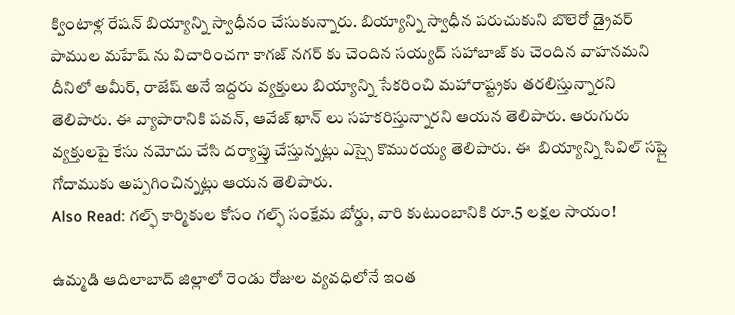క్వింటాళ్ల రేషన్ బియ్యాన్ని స్వాధీనం చేసుకున్నారు. బియ్యాన్ని స్వాధీన పరుచుకుని బొలెరో డ్రైవర్ పాముల మహేష్ ను విచారించగా కాగజ్ నగర్ కు చెందిన సయ్యద్ సహాబాజ్ కు చెందిన వాహనమని దీనిలో అమీర్, రాజేష్ అనే ఇద్దరు వ్యక్తులు బియ్యాన్ని సేకరించి మహారాష్ట్రకు తరలిస్తున్నారని తెలిపారు. ఈ వ్యాపారానికి పవన్, ఆవేజ్ ఖాన్ లు సహకరిస్తున్నారని ఆయన తెలిపారు. ఆరుగురు వ్యక్తులపై కేసు నమోదు చేసి దర్యాప్తు చేస్తున్నట్లు ఎస్సై కొమురయ్య తెలిపారు. ఈ  బియ్యాన్ని సివిల్ సప్లై గోదాముకు అప్పగించిన్నట్లు ఆయన తెలిపారు.
Also Read: గల్ఫ్ కార్మికుల కోసం గల్ఫ్ సంక్షేమ బోర్డు, వారి కుటుంబానికి రూ.5 లక్షల సాయం!

ఉమ్మడి ఆదిలాబాద్ జిల్లాలో రెండు రోజుల వ్యవధిలోనే ఇంత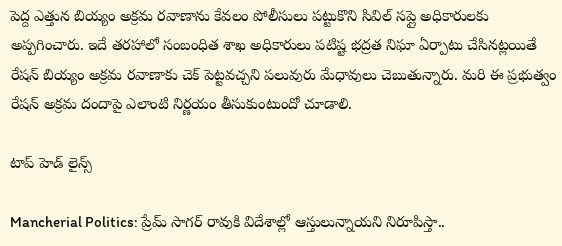పెద్ద ఎత్తున బియ్యం అక్రమ రవాణాను కేవలం పోలీసులు పట్టుకొని సివిల్ సప్లై అధికారులకు అప్పగించారు. ఇదే తరహాలో సంబంధిత శాఖ అధికారులు పటిష్ట భద్రత నిఘా ఏర్పాటు చేసినట్లయితే రేషన్ బియ్యం అక్రమ రవాణాకు చెక్ పెట్టవచ్చని పలువురు మేధావులు చెబుతున్నారు. మరి ఈ ప్రభుత్వం రేషన్ అక్రమ దందాపై ఎలాంటి నిర్ణయం తీసుకుంటుందో చూడాలి.

టాప్ హెడ్ లైన్స్

Mancherial Politics: ప్రేమ్ సాగర్ రావుకి విదేశాల్లో ఆస్తులున్నాయని నిరూపిస్తా..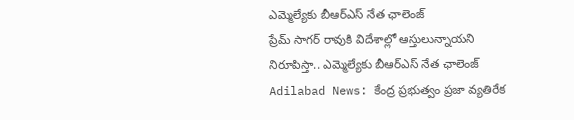ఎమ్మెల్యే‌కు బీఆర్ఎస్ నేత ఛాలెంజ్
ప్రేమ్ సాగర్ రావుకి విదేశాల్లో ఆస్తులున్నాయని నిరూపిస్తా.. ఎమ్మెల్యే‌కు బీఆర్ఎస్ నేత ఛాలెంజ్
Adilabad News: కేంద్ర ప్రభుత్వం ప్రజా వ్యతిరేక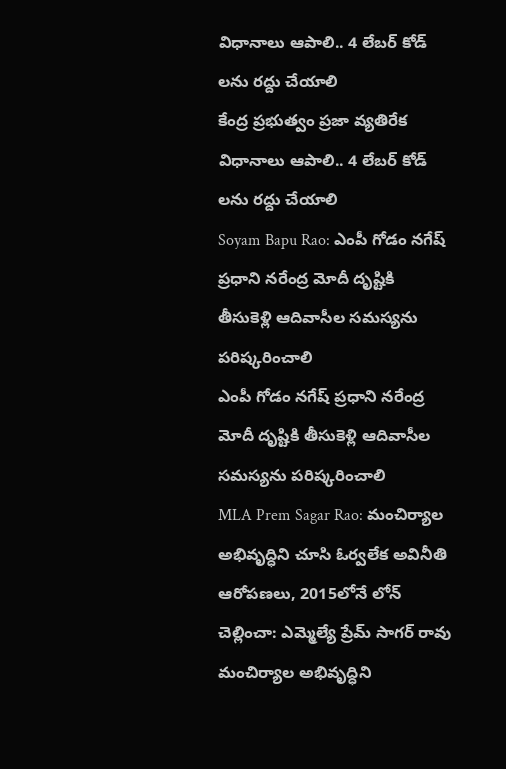విధానాలు ఆపాలి.. 4 లేబర్ కోడ్ లను రద్దు చేయాలి
కేంద్ర ప్రభుత్వం ప్రజా వ్యతిరేక విధానాలు ఆపాలి.. 4 లేబర్ కోడ్ లను రద్దు చేయాలి
Soyam Bapu Rao: ఎంపీ గోడం నగేష్ ప్రధాని నరేంద్ర మోదీ దృష్టికి తీసుకెళ్లి ఆదివాసీల సమస్యను పరిష్కరించాలి
ఎంపీ గోడం నగేష్ ప్రధాని నరేంద్ర మోదీ దృష్టికి తీసుకెళ్లి ఆదివాసీల సమస్యను పరిష్కరించాలి
MLA Prem Sagar Rao: మంచిర్యాల అభివృద్ధిని చూసి ఓర్వలేక అవినీతి ఆరోపణలు, 2015లోనే లోన్ చెల్లించా: ఎమ్మెల్యే ప్రేమ్ సాగర్ రావు
మంచిర్యాల అభివృద్ధిని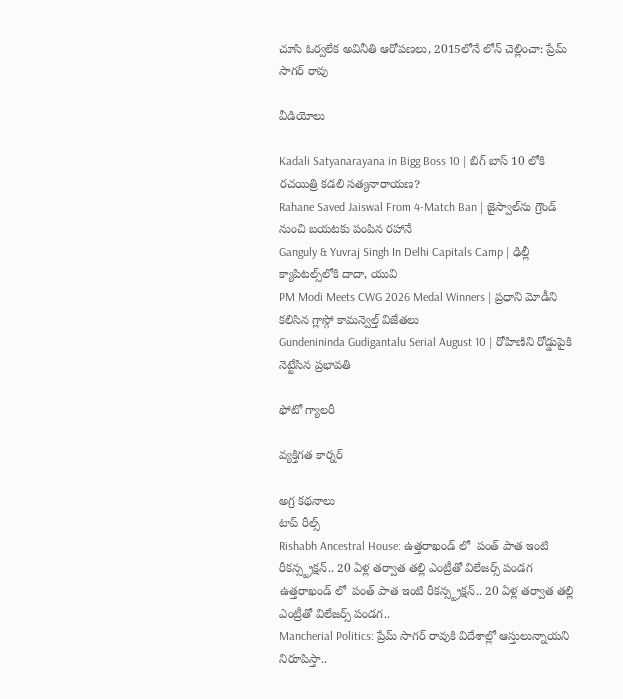చూసి ఓర్వలేక అవినీతి ఆరోపణలు, 2015లోనే లోన్ చెల్లించా: ప్రేమ్ సాగర్ రావు

వీడియోలు

Kadali Satyanarayana in Bigg Boss 10 | బిగ్ బాస్ 10 లోకి రచయిత్రి కడలి సత్యనారాయణ?
Rahane Saved Jaiswal From 4-Match Ban | జైస్వాల్‌ను గ్రౌండ్ నుంచి బయటకు పంపిన రహానే
Ganguly & Yuvraj Singh In Delhi Capitals Camp | ఢిల్లీ క్యాపిటల్స్‌లోకి దాదా, యువి
PM Modi Meets CWG 2026 Medal Winners | ప్రధాని మోడీని కలిసిన గ్లాస్గో కామన్వెల్త్ విజేతలు
Gundenininda Gudigantalu Serial August 10 | రోహిణిని రోడ్డుపైకి నెట్టేసిన ప్రభావతి

ఫోటో గ్యాలరీ

వ్యక్తిగత కార్నర్

అగ్ర కథనాలు
టాప్ రీల్స్
Rishabh Ancestral House: ఉత్తరాఖండ్ లో  పంత్ పాత ఇంటి రీకన్స్ట్రక్షన్.. 20 ఏళ్ల తర్వాత తల్లి ఎంట్రీతో విలేజర్స్ పండగ
ఉత్తరాఖండ్ లో  పంత్ పాత ఇంటి రీకన్స్ట్రక్షన్.. 20 ఏళ్ల తర్వాత తల్లి ఎంట్రీతో విలేజర్స్ పండగ..
Mancherial Politics: ప్రేమ్ సాగర్ రావుకి విదేశాల్లో ఆస్తులున్నాయని నిరూపిస్తా..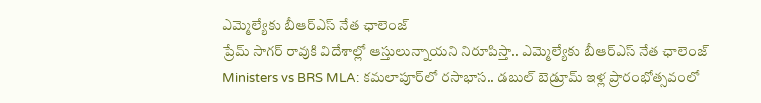ఎమ్మెల్యే‌కు బీఆర్ఎస్ నేత ఛాలెంజ్
ప్రేమ్ సాగర్ రావుకి విదేశాల్లో ఆస్తులున్నాయని నిరూపిస్తా.. ఎమ్మెల్యే‌కు బీఆర్ఎస్ నేత ఛాలెంజ్
Ministers vs BRS MLA: కమలాపూర్‌లో రసాభాస.. డబుల్ బెడ్రూమ్ ఇళ్ల ప్రారంభోత్సవంలో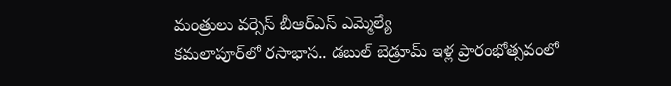మంత్రులు వర్సెస్ బీఆర్ఎస్ ఎమ్మెల్యే
కమలాపూర్‌లో రసాభాస.. డబుల్ బెడ్రూమ్ ఇళ్ల ప్రారంభోత్సవంలో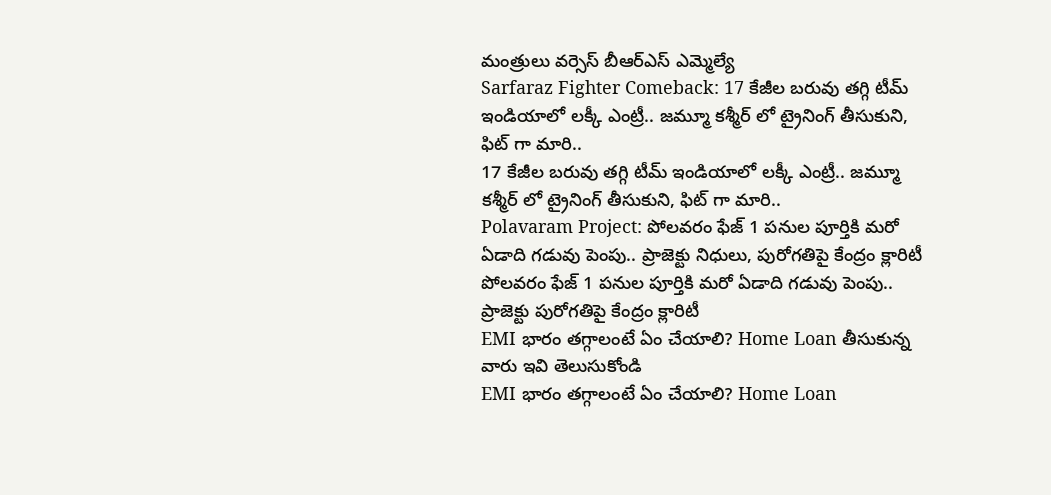మంత్రులు వర్సెస్ బీఆర్ఎస్ ఎమ్మెల్యే
Sarfaraz Fighter Comeback: 17 కేజీల బరువు తగ్గి టీమ్ ఇండియాలో లక్కీ ఎంట్రీ.. జమ్మూ కశ్మీర్ లో ట్రైనింగ్ తీసుకుని, ఫిట్ గా మారి..
17 కేజీల బరువు తగ్గి టీమ్ ఇండియాలో లక్కీ ఎంట్రీ.. జమ్మూ కశ్మీర్ లో ట్రైనింగ్ తీసుకుని, ఫిట్ గా మారి..
Polavaram Project: పోలవరం ఫేజ్ 1 పనుల పూర్తికి మరో ఏడాది గడువు పెంపు.. ప్రాజెక్టు నిధులు, పురోగతిపై కేంద్రం క్లారిటీ
పోలవరం ఫేజ్ 1 పనుల పూర్తికి మరో ఏడాది గడువు పెంపు.. ప్రాజెక్టు పురోగతిపై కేంద్రం క్లారిటీ
EMI భారం తగ్గాలంటే ఏం చేయాలి? Home Loan తీసుకున్న వారు ఇవి తెలుసుకోండి
EMI భారం తగ్గాలంటే ఏం చేయాలి? Home Loan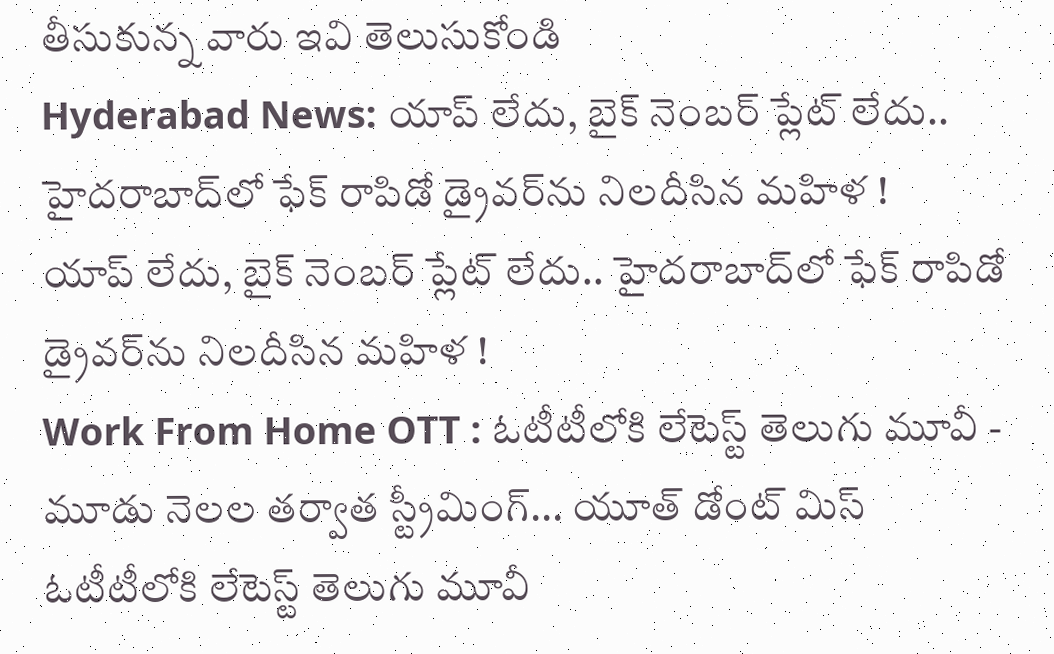తీసుకున్న వారు ఇవి తెలుసుకోండి
Hyderabad News: యాప్ లేదు, బైక్‌ నెంబర్ ప్లేట్ లేదు.. హైదరాబాద్‌లో ఫేక్ రాపిడో డ్రైవర్‌ను నిలదీసిన మహిళ !
యాప్ లేదు, బైక్‌ నెంబర్ ప్లేట్ లేదు.. హైదరాబాద్‌లో ఫేక్ రాపిడో డ్రైవర్‌ను నిలదీసిన మహిళ !
Work From Home OTT : ఓటీటీలోకి లేటెస్ట్ తెలుగు మూవీ - మూడు నెలల తర్వాత స్ట్రీమింగ్... యూత్ డోంట్ మిస్
ఓటీటీలోకి లేటెస్ట్ తెలుగు మూవీ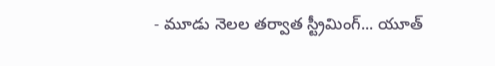- మూడు నెలల తర్వాత స్ట్రీమింగ్... యూత్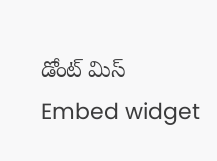డోంట్ మిస్
Embed widget